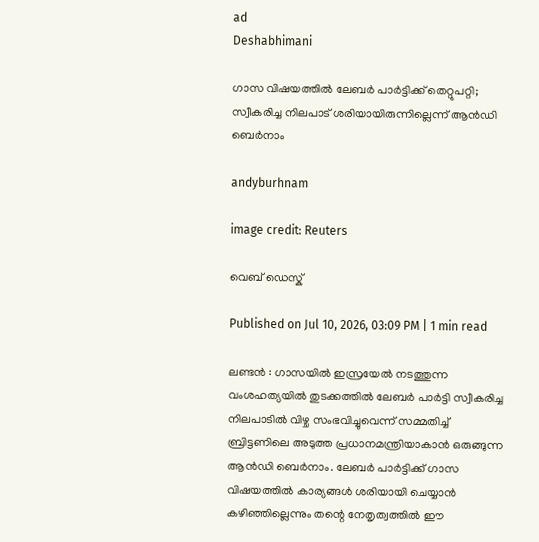ad
Deshabhimani

ഗാസ വിഷയത്തില്‍ ലേബർ പാർട്ടിക്ക് തെറ്റുപറ്റി; സ്വീകരിച്ച നിലപാട് ശരിയായിരുന്നില്ലെന്ന് ആൻഡി ബെർനാം

andyburhnam

image credit: Reuters

വെബ് ഡെസ്ക്

Published on Jul 10, 2026, 03:09 PM | 1 min read

ലണ്ടൻ : ഗാസയിൽ ഇസ്രയേൽ നടത്തുന്ന വംശഹത്യയിൽ തുടക്കത്തിൽ ലേബർ പാർട്ടി സ്വീകരിച്ച നിലപാടിൽ വിഴ്ച സംഭവിച്ചുവെന്ന് സമ്മതിച്ച് ബ്രിട്ടണിലെ അടുത്ത പ്രധാനമന്ത്രിയാകാൻ ഒരുങ്ങുന്ന ആൻഡി ബെർനാം. ലേബർ പാർട്ടിക്ക് ഗാസ വിഷയത്തിൽ കാര്യങ്ങൾ ശരിയായി ചെയ്യാൻ കഴിഞ്ഞില്ലെന്നും തന്റെ നേതൃത്വത്തിൽ ഈ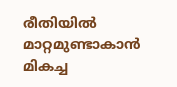രീതിയിൽ മാറ്റമുണ്ടാകാന്‍ മികച്ച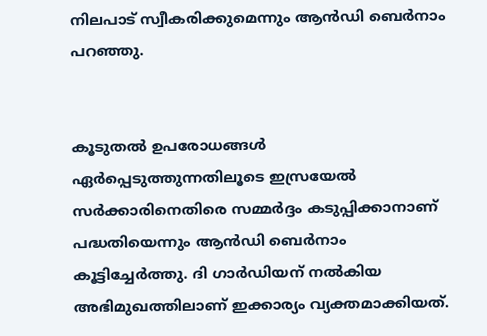നിലപാട് സ്വീകരിക്കുമെന്നും ആൻഡി ബെർനാം പറഞ്ഞു.


കൂടുതൽ ഉപരോധങ്ങൾ ഏർപ്പെടുത്തുന്നതിലൂടെ ഇസ്രയേൽ സർക്കാരിനെതിരെ സമ്മർദ്ദം കടുപ്പിക്കാനാണ് പദ്ധതിയെന്നും ആൻഡി ബെർനാം കൂട്ടിച്ചേർത്തു. ദി ഗാർഡിയന് നൽകിയ അഭിമുഖത്തിലാണ് ഇക്കാര്യം വ്യക്തമാക്കിയത്.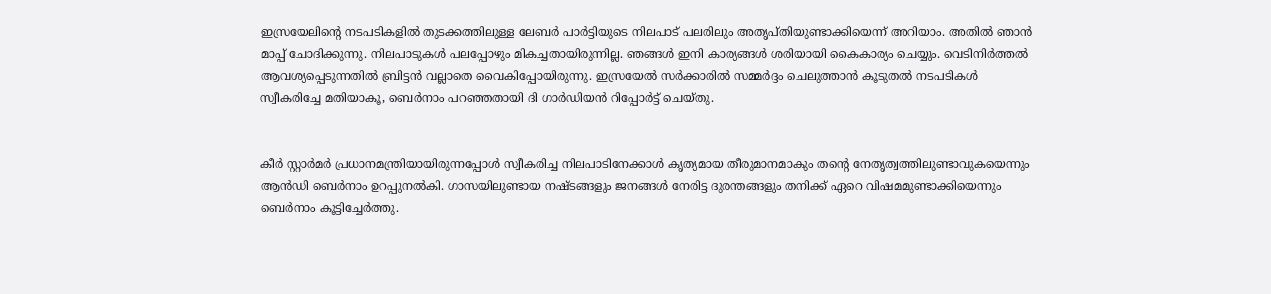ഇസ്രയേലിന്റെ നടപടികളിൽ തുടക്കത്തിലുള്ള ലേബർ പാർട്ടിയുടെ നിലപാട് പലരിലും അതൃപ്തിയുണ്ടാക്കിയെന്ന് അറിയാം. അതിൽ ഞാൻ മാപ്പ് ചോദിക്കുന്നു. നിലപാടുകൾ പലപ്പോഴും മികച്ചതായിരുന്നില്ല. ഞങ്ങൾ ഇനി കാര്യങ്ങൾ ശരിയായി കൈകാര്യം ചെയ്യും. വെടിനിർത്തൽ ആവശ്യപ്പെടുന്നതിൽ ബ്രിട്ടൻ വല്ലാതെ വൈകിപ്പോയിരുന്നു. ഇസ്രയേൽ സർക്കാരിൽ സമ്മർദ്ദം ചെലുത്താൻ കൂടുതൽ നടപടികൾ സ്വീകരിച്ചേ മതിയാകൂ, ബെർനാം പറഞ്ഞതായി ദി ഗാർഡിയൻ റിപ്പോർട്ട് ചെയ്തു.


കീർ സ്റ്റാർമർ പ്രധാനമന്ത്രിയായിരുന്നപ്പോൾ സ്വീകരിച്ച നിലപാടിനേക്കാൾ കൃത്യമായ തീരുമാനമാകും തന്റെ നേതൃത്വത്തിലുണ്ടാവുകയെന്നും ആൻഡി ബെർനാം ഉറപ്പുനൽകി. ഗാസയിലുണ്ടായ നഷ്ടങ്ങളും ജനങ്ങൾ നേരിട്ട ദുരന്തങ്ങളും തനിക്ക് ഏറെ വിഷമമുണ്ടാക്കിയെന്നും ബെർനാം കൂട്ടിച്ചേർത്തു.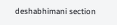deshabhimani section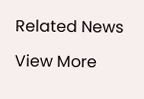Related News

View More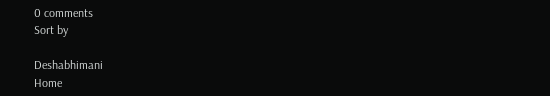0 comments
Sort by

Deshabhimani
Home